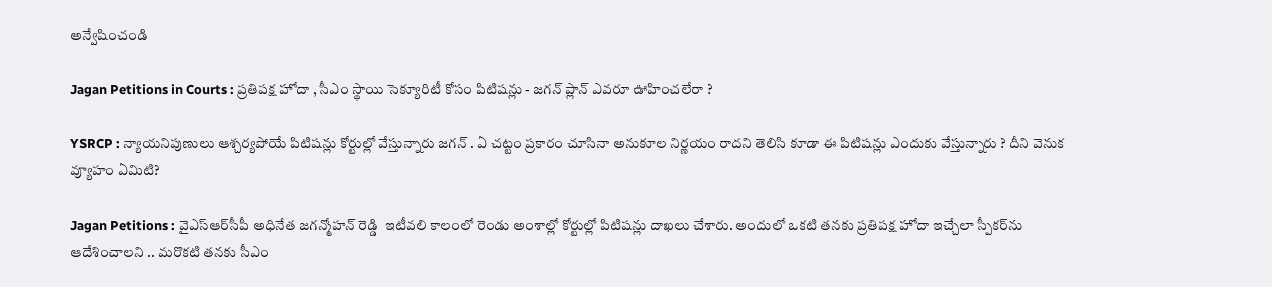అన్వేషించండి

Jagan Petitions in Courts : ప్రతిపక్ష హోదా , సీఎం స్థాయి సెక్యూరిటీ కోసం పిటిషన్లు - జగన్ ప్లాన్ ఎవరూ ఊహించలేరా ?

YSRCP : న్యాయనిపుణులు ఆశ్చర్యపోయే పిటిషన్లు కోర్టుల్లో వేస్తున్నారు జగన్ . ఏ చట్టం ప్రకారం చూసినా అనుకూల నిర్ణయం రాదని తెలిసి కూడా ఈ పిటిషన్లు ఎందుకు వేస్తున్నారు ? దీని వెనుక వ్యూహం ఏమిటి?

Jagan Petitions : వైఎస్ఆర్‌సీపీ అధినేత జగన్మోహన్ రెడ్డి  ఇటీవలి కాలంలో రెండు అంశాల్లో కోర్టుల్లో పిటిషన్లు దాఖలు చేశారు. అందులో ఒకటి తనకు ప్రతిపక్ష హోదా ఇచ్చేలా స్పీకర్‌ను ఆదేశించాలని .. మరొకటి తనకు సీఎం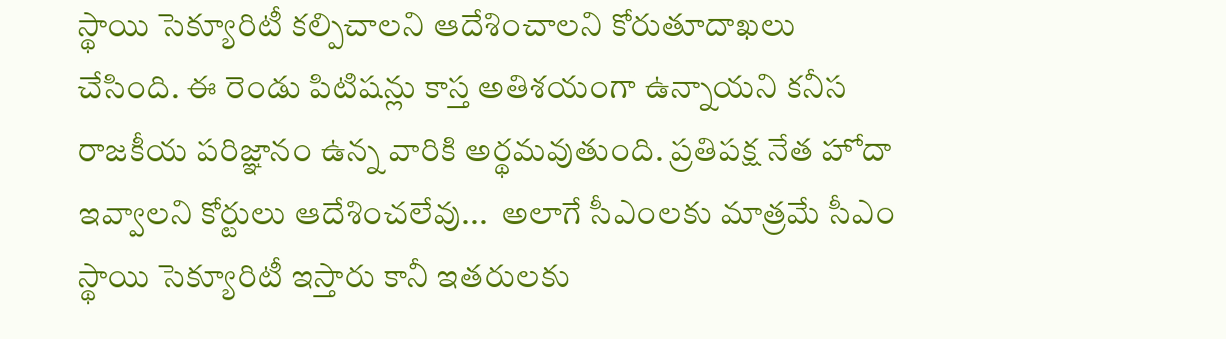స్థాయి సెక్యూరిటీ కల్పిచాలని ఆదేశించాలని కోరుతూదాఖలు చేసింది. ఈ రెండు పిటిషన్లు కాస్త అతిశయంగా ఉన్నాయని కనీస రాజకీయ పరిజ్ఞానం ఉన్న వారికి అర్థమవుతుంది. ప్రతిపక్ష నేత హోదా ఇవ్వాలని కోర్టులు ఆదేశించలేవు...  అలాగే సీఎంలకు మాత్రమే సీఎం స్థాయి సెక్యూరిటీ ఇస్తారు కానీ ఇతరులకు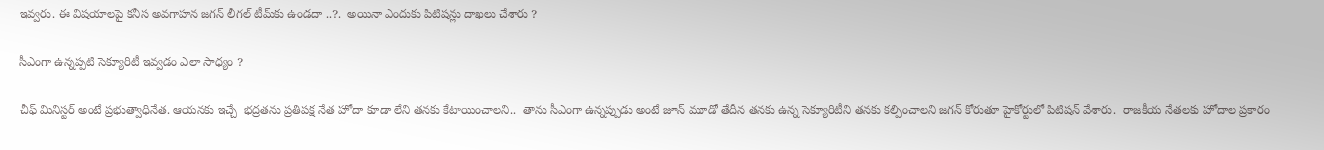ఇవ్వరు. ఈ విషయాలపై కనీస అవగాహన జగన్ లీగల్ టీమ్‌కు ఉండదా ..?.  అయినా ఎందుకు పిటిషన్లు దాఖలు చేశారు ?

సీఎంగా ఉన్నప్పటి సెక్యూరిటీ ఇవ్వడం ఎలా సాధ్యం ?

చీఫ్ మినిస్టర్ అంటే ప్రభుత్వాధినేత. ఆయనకు ఇచ్చే  భద్రతను ప్రతిపక్ష నేత హోదా కూడా లేని తనకు కేటాయించాలని..  తాను సీఎంగా ఉన్నప్పుడు అంటే జూన్ మూడో తేదీన తనకు ఉన్న సెక్యూరిటీని తనకు కల్పించాలని జగన్ కోరుతూ హైకోర్టులో పిటిషన్ వేశారు.  రాజకీయ నేతలకు హోదాల ప్రకారం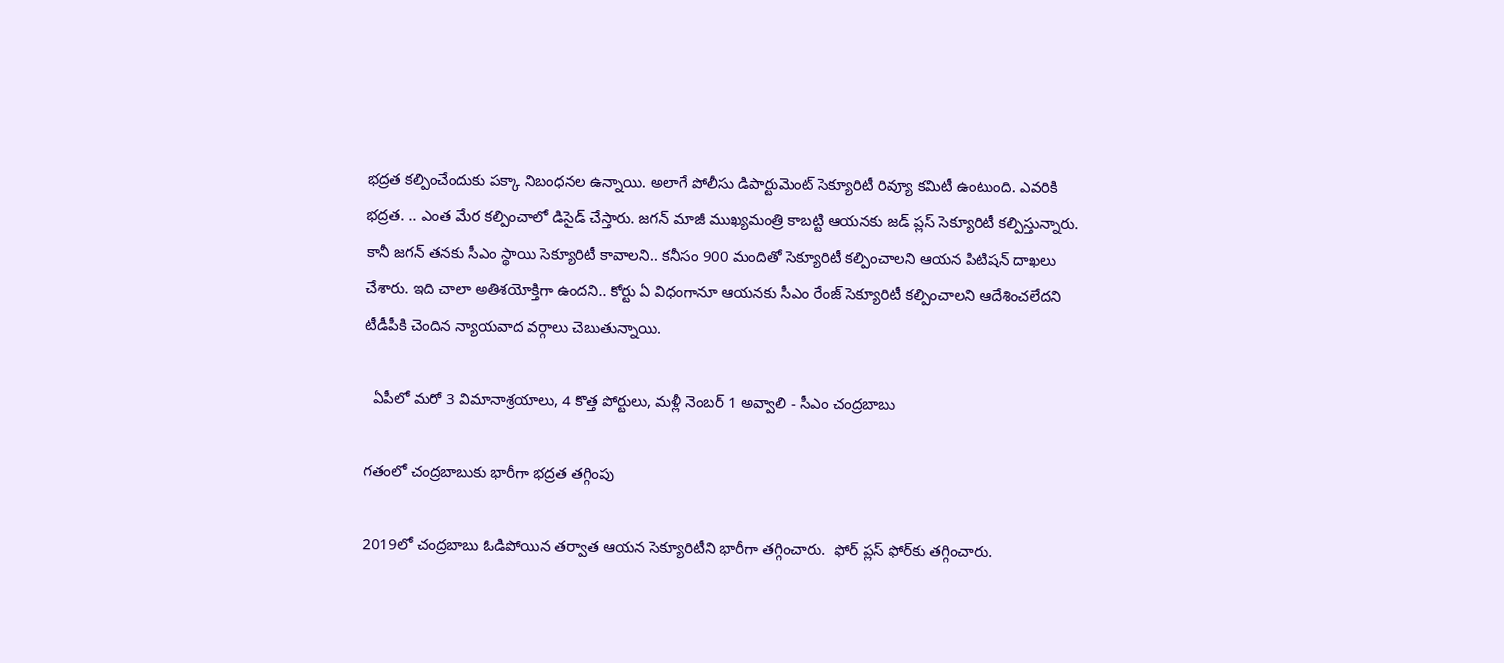భద్రత కల్పించేందుకు పక్కా నిబంధనల ఉన్నాయి. అలాగే పోలీసు డిపార్టుమెంట్ సెక్యూరిటీ రివ్యూ కమిటీ ఉంటుంది. ఎవరికి భద్రత. .. ఎంత మేర కల్పించాలో డిసైడ్ చేస్తారు. జగన్ మాజీ ముఖ్యమంత్రి కాబట్టి ఆయనకు జడ్ ప్లస్ సెక్యూరిటీ కల్పిస్తున్నారు. కానీ జగన్ తనకు సీఎం స్థాయి సెక్యూరిటీ కావాలని.. కనీసం 900 మందితో సెక్యూరిటీ కల్పించాలని ఆయన పిటిషన్ దాఖలు చేశారు. ఇది చాలా అతిశయోక్తిగా ఉందని.. కోర్టు ఏ విధంగానూ ఆయనకు సీఎం రేంజ్ సెక్యూరిటీ కల్పించాలని ఆదేశించలేదని టీడీపీకి చెందిన న్యాయవాద వర్గాలు చెబుతున్నాయి.

  ఏపీలో మరో 3 విమానాశ్రయాలు, 4 కొత్త పోర్టులు, మళ్లీ నెంబర్ 1 అవ్వాలి - సీఎం చంద్రబాబు

గతంలో చంద్రబాబుకు భారీగా భద్రత తగ్గింపు

2019లో చంద్రబాబు ఓడిపోయిన తర్వాత ఆయన సెక్యూరిటీని భారీగా తగ్గించారు.  ఫోర్ ప్లస్ ఫోర్‌కు తగ్గించారు.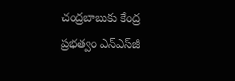చంద్రబాబుకు కేంద్ర ప్రభత్వం ఎన్‌ఎస్‌జీ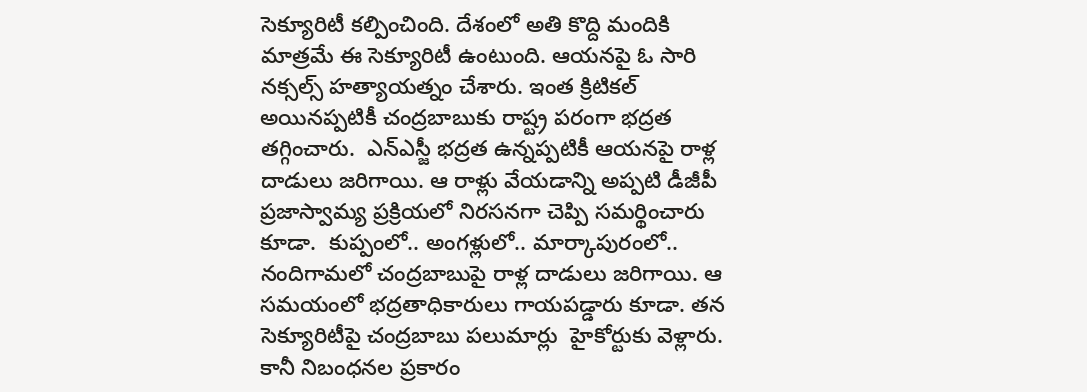సెక్యూరిటీ కల్పించింది. దేశంలో అతి కొద్ది మందికి మాత్రమే ఈ సెక్యూరిటీ ఉంటుంది. ఆయనపై ఓ సారి నక్సల్స్ హత్యాయత్నం చేశారు. ఇంత క్రిటికల్ అయినప్పటికీ చంద్రబాబుకు రాష్ట్ర పరంగా భద్రత తగ్గించారు.  ఎన్‌ఎస్జీ భద్రత ఉన్నప్పటికీ ఆయనపై రాళ్ల దాడులు జరిగాయి. ఆ రాళ్లు వేయడాన్ని అప్పటి డీజీపీ ప్రజాస్వామ్య ప్రక్రియలో నిరసనగా చెప్పి సమర్థించారు కూడా.  కుప్పంలో.. అంగళ్లులో.. మార్కాపురంలో..  నందిగామలో చంద్రబాబుపై రాళ్ల దాడులు జరిగాయి. ఆ సమయంలో భద్రతాధికారులు గాయపడ్డారు కూడా. తన సెక్యూరిటీపై చంద్రబాబు పలుమార్లు  హైకోర్టుకు వెళ్లారు.  కానీ నిబంధనల ప్రకారం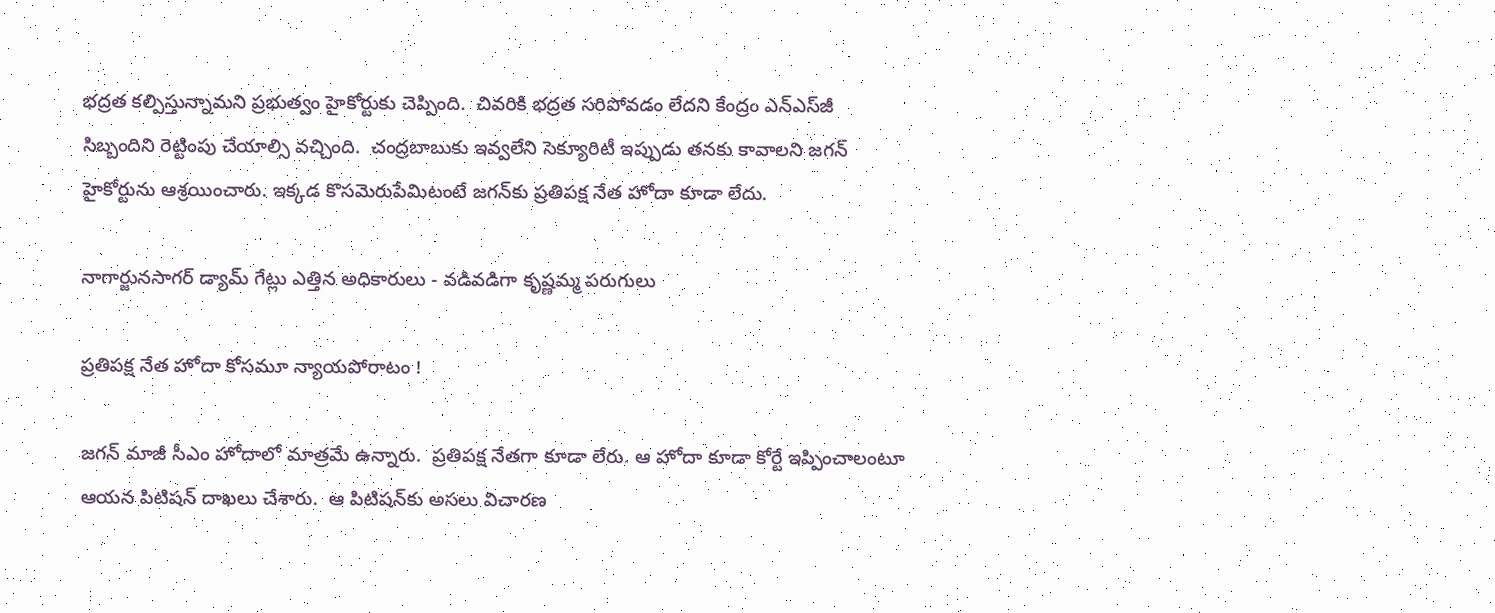భద్రత కల్పిస్తున్నామని ప్రభుత్వం హైకోర్టుకు చెప్పింది.  చివరికి భద్రత సరిపోవడం లేదని కేంద్రం ఎన్ఎస్‌జీ సిబ్బందిని రెట్టింపు చేయాల్సి వచ్చింది.  చంద్రబాబుకు ఇవ్వలేని సెక్యూరిటీ ఇప్పుడు తనకు కావాలని జగన్ హైకోర్టును ఆశ్రయించారు. ఇక్కడ కొసమెరుపేమిటంటే జగన్‌కు ప్రతిపక్ష నేత హోదా కూడా లేదు.

నాగార్జునసాగర్ డ్యామ్ గేట్లు ఎత్తిన అధికారులు - వడివడిగా కృష్ణమ్మ పరుగులు

ప్రతిపక్ష నేత హోదా కోసమూ న్యాయపోరాటం !

జగన్ మాజీ సీఎం హోదాలో మాత్రమే ఉన్నారు.  ప్రతిపక్ష నేతగా కూడా లేరు. ఆ హోదా కూడా కోర్టే ఇప్పించాలంటూ ఆయన పిటిషన్ దాఖలు చేశారు.  ఆ పిటిషన్‌కు అసలు విచారణ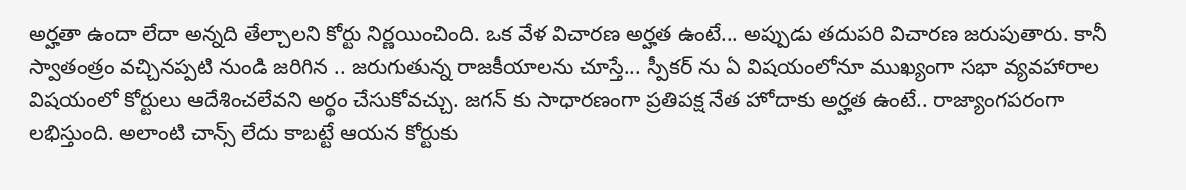అర్హతా ఉందా లేదా అన్నది తేల్చాలని కోర్టు నిర్ణయించింది. ఒక వేళ విచారణ అర్హత ఉంటే... అప్పుడు తదుపరి విచారణ జరుపుతారు. కానీ స్వాతంత్రం వచ్చినప్పటి నుండి జరిగిన .. జరుగుతున్న రాజకీయాలను చూస్తే... స్పీకర్ ను ఏ విషయంలోనూ ముఖ్యంగా సభా వ్యవహారాల విషయంలో కోర్టులు ఆదేశించలేవని అర్థం చేసుకోవచ్చు. జగన్ కు సాధారణంగా ప్రతిపక్ష నేత హోదాకు అర్హత ఉంటే.. రాజ్యాంగపరంగా లభిస్తుంది. అలాంటి చాన్స్ లేదు కాబట్టే ఆయన కోర్టుకు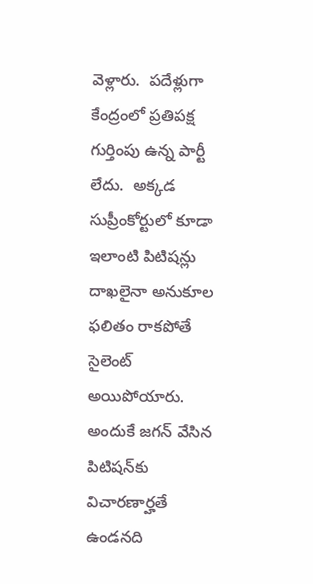వెళ్లారు.  పదేళ్లుగా కేంద్రంలో ప్రతిపక్ష గుర్తింపు ఉన్న పార్టీ లేదు.  అక్కడ సుప్రీంకోర్టులో కూడా ఇలాంటి పిటిషన్లు దాఖలైనా అనుకూల ఫలితం రాకపోతే సైలెంట్ అయిపోయారు. అందుకే జగన్ వేసిన పిటిషన్‌కు విచారణార్హతే ఉండనది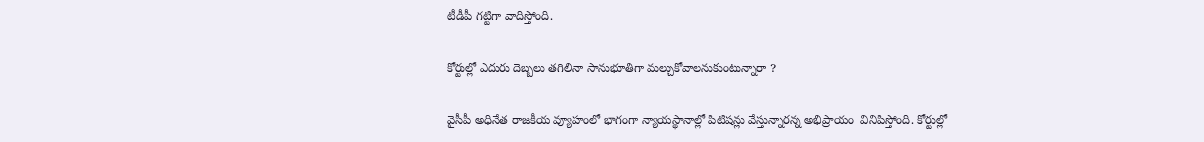టీడీపీ గట్టిగా వాదిస్తోంది.

కోర్టుల్లో ఎదురు దెబ్బలు తగిలినా సానుభూతిగా మల్చుకోవాలనుకుంటున్నారా ?

వైసీపీ అధినేత రాజకీయ వ్యూహంలో భాగంగా న్యాయస్థానాల్లో పిటిషన్లు వేస్తున్నారన్న అభిప్రాయం  వినిపిస్తోంది. కోర్టుల్లో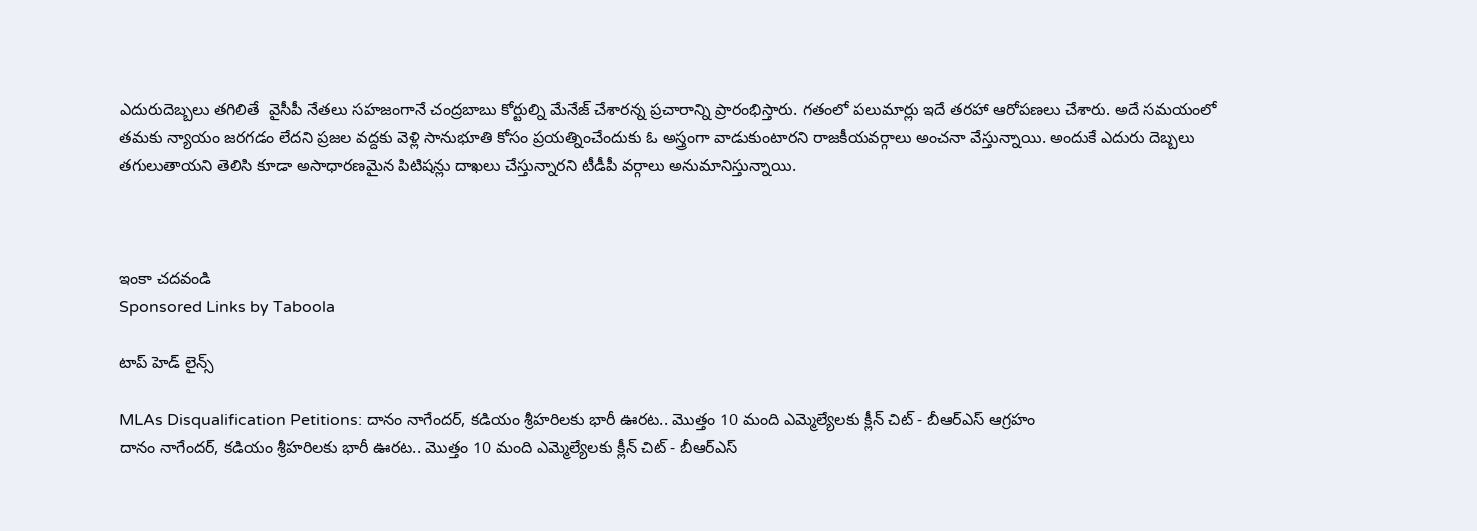ఎదురుదెబ్బలు తగిలితే  వైసీపీ నేతలు సహజంగానే చంద్రబాబు కోర్టుల్ని మేనేజ్ చేశారన్న ప్రచారాన్ని ప్రారంభిస్తారు. గతంలో పలుమార్లు ఇదే తరహా ఆరోపణలు చేశారు. అదే సమయంలో తమకు న్యాయం జరగడం లేదని ప్రజల వద్దకు వెళ్లి సానుభూతి కోసం ప్రయత్నించేందుకు ఓ అస్త్రంగా వాడుకుంటారని రాజకీయవర్గాలు అంచనా వేస్తున్నాయి. అందుకే ఎదురు దెబ్బలు తగులుతాయని తెలిసి కూడా అసాధారణమైన పిటిషన్లు దాఖలు చేస్తున్నారని టీడీపీ వర్గాలు అనుమానిస్తున్నాయి.



ఇంకా చదవండి
Sponsored Links by Taboola

టాప్ హెడ్ లైన్స్

MLAs Disqualification Petitions: దానం నాగేందర్, కడియం శ్రీహరిలకు భారీ ఊరట.. మొత్తం 10 మంది ఎమ్మెల్యేలకు క్లీన్ చిట్ - బీఆర్ఎస్ ఆగ్రహం
దానం నాగేందర్, కడియం శ్రీహరిలకు భారీ ఊరట.. మొత్తం 10 మంది ఎమ్మెల్యేలకు క్లీన్ చిట్ - బీఆర్ఎస్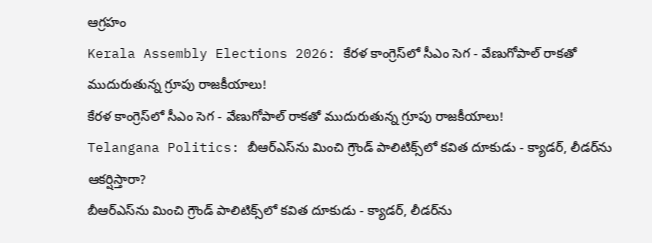ఆగ్రహం
Kerala Assembly Elections 2026: కేరళ కాంగ్రెస్‌లో సీఎం సెగ - వేణుగోపాల్ రాకతో ముదురుతున్న గ్రూపు రాజకీయాలు!
కేరళ కాంగ్రెస్‌లో సీఎం సెగ - వేణుగోపాల్ రాకతో ముదురుతున్న గ్రూపు రాజకీయాలు!
Telangana Politics: బీఆర్ఎస్‌ను మించి గ్రౌండ్ పాలిటిక్స్‌లో కవిత దూకుడు - క్యాడర్, లీడర్‌ను ఆకర్షిస్తారా?
బీఆర్ఎస్‌ను మించి గ్రౌండ్ పాలిటిక్స్‌లో కవిత దూకుడు - క్యాడర్, లీడర్‌ను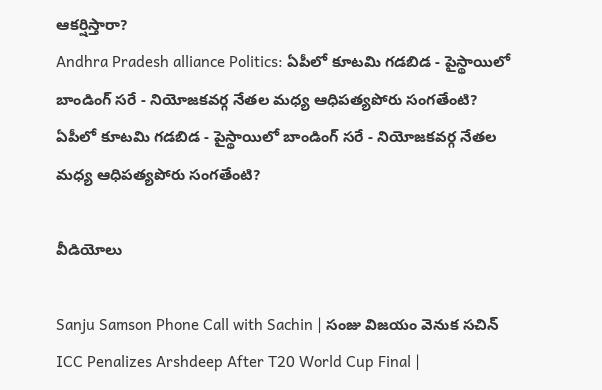ఆకర్షిస్తారా?
Andhra Pradesh alliance Politics: ఏపీలో కూటమి గడబిడ - పైస్థాయిలో బాండింగ్ సరే - నియోజకవర్గ నేతల మధ్య ఆధిపత్యపోరు సంగతేంటి?
ఏపీలో కూటమి గడబిడ - పైస్థాయిలో బాండింగ్ సరే - నియోజకవర్గ నేతల మధ్య ఆధిపత్యపోరు సంగతేంటి?

వీడియోలు

Sanju Samson Phone Call with Sachin | సంజు విజయం వెనుక సచిన్
ICC Penalizes Arshdeep After T20 World Cup Final |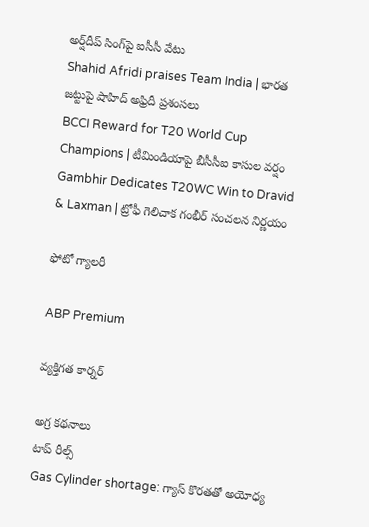అర్ష్‌దీప్ సింగ్‌పై ఐసీసీ వేటు
Shahid Afridi praises Team India | భారత జట్టుపై షాహిద్ అఫ్రిదీ ప్రశంసలు
BCCI Reward for T20 World Cup Champions | టీమిండియాపై బీసీసీఐ కాసుల వర్షం
Gambhir Dedicates T20WC Win to Dravid & Laxman | ట్రోఫీ గెలిచాక గంభీర్ సంచలన నిర్ణయం

ఫోటో గ్యాలరీ

ABP Premium

వ్యక్తిగత కార్నర్

అగ్ర కథనాలు
టాప్ రీల్స్
Gas Cylinder shortage: గ్యాస్ కొరతతో అయోధ్య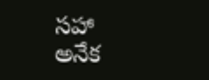సహా అనేక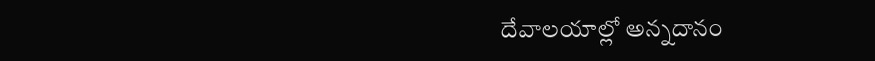దేవాలయాల్లో అన్నదానం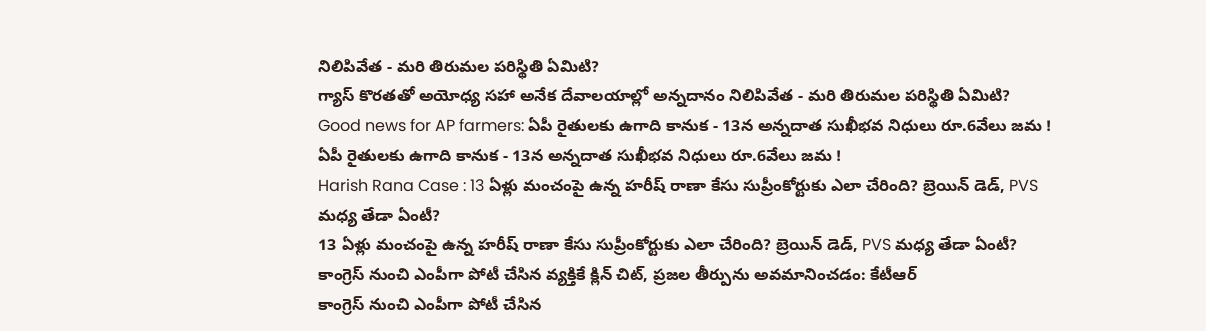నిలిపివేత - మరి తిరుమల పరిస్థితి ఏమిటి?
గ్యాస్ కొరతతో అయోధ్య సహా అనేక దేవాలయాల్లో అన్నదానం నిలిపివేత - మరి తిరుమల పరిస్థితి ఏమిటి?
Good news for AP farmers: ఏపీ రైతులకు ఉగాది కానుక - 13న అన్నదాత సుఖీభవ నిధులు రూ.6వేలు జమ !
ఏపీ రైతులకు ఉగాది కానుక - 13న అన్నదాత సుఖీభవ నిధులు రూ.6వేలు జమ !
Harish Rana Case : 13 ఏళ్లు మంచంపై ఉన్న హరీష్‌ రాణా కేసు సుప్రీంకోర్టుకు ఎలా చేరింది? బ్రెయిన్ డెడ్, PVS మధ్య తేడా ఏంటీ?
13 ఏళ్లు మంచంపై ఉన్న హరీష్‌ రాణా కేసు సుప్రీంకోర్టుకు ఎలా చేరింది? బ్రెయిన్ డెడ్, PVS మధ్య తేడా ఏంటీ?
కాంగ్రెస్ నుంచి ఎంపీగా పోటీ చేసిన వ్యక్తికే క్లిన్ చిట్, ప్రజల తీర్పును అవమానించడం: కేటీఆర్
కాంగ్రెస్ నుంచి ఎంపీగా పోటీ చేసిన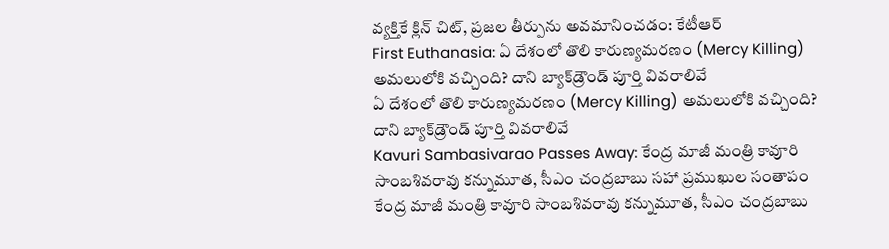వ్యక్తికే క్లిన్ చిట్, ప్రజల తీర్పును అవమానించడం: కేటీఆర్
First Euthanasia: ఏ దేశంలో తొలి కారుణ్యమరణం (Mercy Killing) అమలులోకి వచ్చింది? దాని బ్యాక్‌డ్రౌండ్ పూర్తి వివరాలివే
ఏ దేశంలో తొలి కారుణ్యమరణం (Mercy Killing) అమలులోకి వచ్చింది? దాని బ్యాక్‌డ్రౌండ్ పూర్తి వివరాలివే
Kavuri Sambasivarao Passes Away: కేంద్ర మాజీ మంత్రి కావూరి సాంబశివరావు కన్నుమూత, సీఎం చంద్రబాబు సహా ప్రముఖుల సంతాపం
కేంద్ర మాజీ మంత్రి కావూరి సాంబశివరావు కన్నుమూత, సీఎం చంద్రబాబు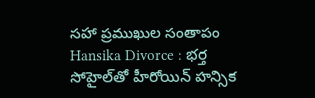సహా ప్రముఖుల సంతాపం
Hansika Divorce : భర్త సోహైల్‌తో హీరోయిన్ హన్సిక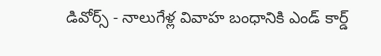డివోర్స్ - నాలుగేళ్ల వివాహ బంధానికి ఎండ్ కార్డ్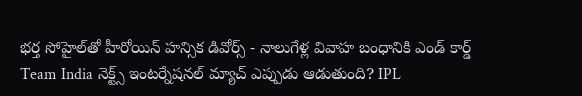భర్త సోహైల్‌తో హీరోయిన్ హన్సిక డివోర్స్ - నాలుగేళ్ల వివాహ బంధానికి ఎండ్ కార్డ్
Team India నెక్ట్స్ ఇంటర్నేషనల్ మ్యాచ్ ఎప్పుడు ఆడుతుంది? IPL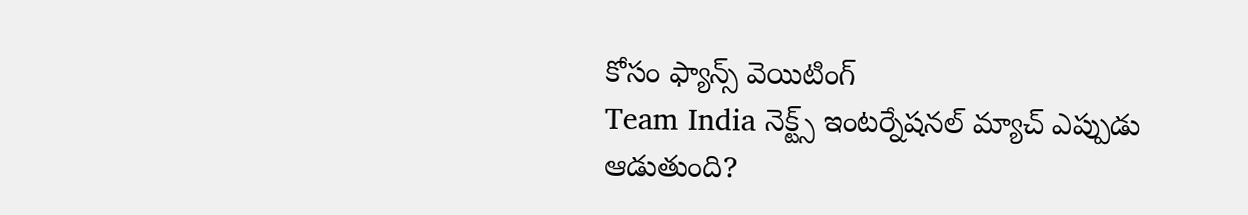కోసం ఫ్యాన్స్ వెయిటింగ్
Team India నెక్ట్స్ ఇంటర్నేషనల్ మ్యాచ్ ఎప్పుడు ఆడుతుంది?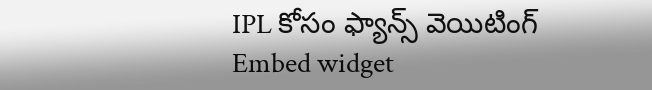IPL కోసం ఫ్యాన్స్ వెయిటింగ్
Embed widget